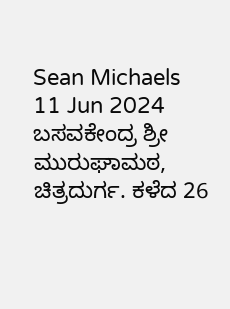Sean Michaels
11 Jun 2024
ಬಸವಕೇಂದ್ರ ಶ್ರೀ ಮುರುಘಾಮಠ, ಚಿತ್ರದುರ್ಗ. ಕಳೆದ 26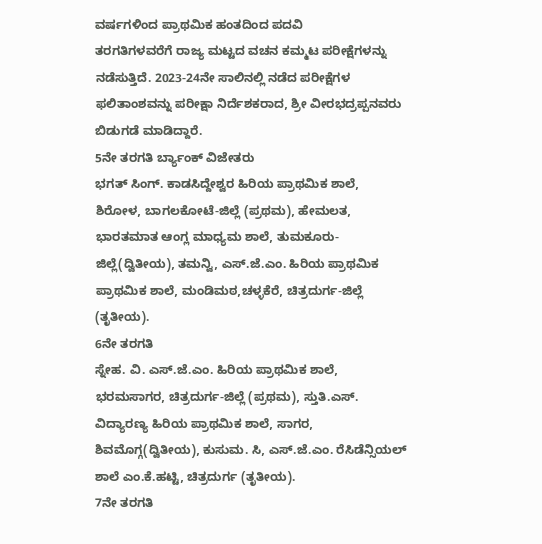ವರ್ಷಗಳಿಂದ ಪ್ರಾಥಮಿಕ ಹಂತದಿಂದ ಪದವಿ
ತರಗತಿಗಳವರೆಗೆ ರಾಜ್ಯ ಮಟ್ಟದ ವಚನ ಕಮ್ಮಟ ಪರೀಕ್ಷೆಗಳನ್ನು ನಡೆಸುತ್ತಿದೆ. 2023-24ನೇ ಸಾಲಿನಲ್ಲಿ ನಡೆದ ಪರೀಕ್ಷೆಗಳ
ಫಲಿತಾಂಶವನ್ನು ಪರೀಕ್ಷಾ ನಿರ್ದೆಶಕರಾದ, ಶ್ರೀ ವೀರಭದ್ರಪ್ಪನವರು ಬಿಡುಗಡೆ ಮಾಡಿದ್ದಾರೆ.
5ನೇ ತರಗತಿ ರ್ಬ್ಯಾಂಕ್ ವಿಜೇತರು
ಭಗತ್ ಸಿಂಗ್. ಕಾಡಸಿದ್ದೇಶ್ವರ ಹಿರಿಯ ಪ್ರಾಥಮಿಕ ಶಾಲೆ, ಶಿರೋಳ, ಬಾಗಲಕೋಟೆ-ಜಿಲ್ಲೆ (ಪ್ರಥಮ), ಹೇಮಲತ, ಭಾರತಮಾತ ಆಂಗ್ಲ ಮಾಧ್ಯಮ ಶಾಲೆ, ತುಮಕೂರು-ಜಿಲ್ಲೆ(ದ್ವಿತೀಯ), ತಮನ್ವಿ, ಎಸ್.ಜೆ.ಎಂ. ಹಿರಿಯ ಪ್ರಾಥಮಿಕ ಪ್ರಾಥಮಿಕ ಶಾಲೆ, ಮಂಡಿಮಠ,ಚಳ್ಳಕೆರೆ, ಚಿತ್ರದುರ್ಗ-ಜಿಲ್ಲೆ (ತೃತೀಯ).
6ನೇ ತರಗತಿ
ಸ್ನೇಹ. ವಿ. ಎಸ್.ಜೆ.ಎಂ. ಹಿರಿಯ ಪ್ರಾಥಮಿಕ ಶಾಲೆ, ಭರಮಸಾಗರ, ಚಿತ್ರದುರ್ಗ-ಜಿಲ್ಲೆ (ಪ್ರಥಮ), ಸ್ತುತಿ.ಎಸ್. ವಿದ್ಯಾರಣ್ಯ ಹಿರಿಯ ಪ್ರಾಥಮಿಕ ಶಾಲೆ, ಸಾಗರ, ಶಿವಮೊಗ್ಗ(ದ್ವಿತೀಯ), ಕುಸುಮ. ಸಿ, ಎಸ್.ಜೆ.ಎಂ. ರೆಸಿಡೆನ್ಸಿಯಲ್ ಶಾಲೆ ಎಂ.ಕೆ.ಹಟ್ಟಿ, ಚಿತ್ರದುರ್ಗ (ತೃತೀಯ).
7ನೇ ತರಗತಿ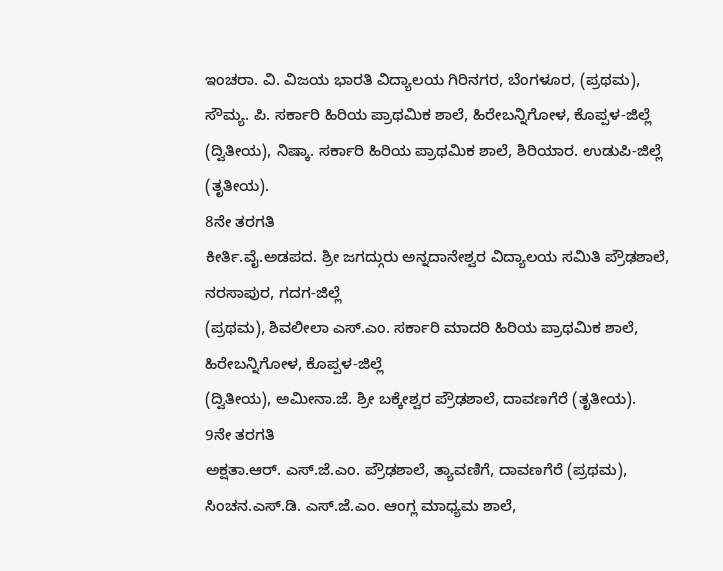ಇಂಚರಾ. ವಿ. ವಿಜಯ ಭಾರತಿ ವಿದ್ಯಾಲಯ ಗಿರಿನಗರ, ಬೆಂಗಳೂರ, (ಪ್ರಥಮ), ಸೌಮ್ಯ. ಪಿ. ಸರ್ಕಾರಿ ಹಿರಿಯ ಪ್ರಾಥಮಿಕ ಶಾಲೆ, ಹಿರೇಬನ್ನಿಗೋಳ, ಕೊಪ್ಪಳ-ಜಿಲ್ಲೆ (ದ್ವಿತೀಯ), ನಿಷ್ಕಾ. ಸರ್ಕಾರಿ ಹಿರಿಯ ಪ್ರಾಥಮಿಕ ಶಾಲೆ, ಶಿರಿಯಾರ. ಉಡುಪಿ-ಜಿಲ್ಲೆ (ತೃತೀಯ).
8ನೇ ತರಗತಿ
ಕೀರ್ತಿ.ವೈ.ಅಡಪದ. ಶ್ರೀ ಜಗದ್ಗುರು ಅನ್ನದಾನೇಶ್ವರ ವಿದ್ಯಾಲಯ ಸಮಿತಿ ಪ್ರೌಢಶಾಲೆ, ನರಸಾಪುರ, ಗದಗ-ಜಿಲ್ಲೆ
(ಪ್ರಥಮ), ಶಿವಲೀಲಾ ಎಸ್.ಎಂ. ಸರ್ಕಾರಿ ಮಾದರಿ ಹಿರಿಯ ಪ್ರಾಥಮಿಕ ಶಾಲೆ, ಹಿರೇಬನ್ನಿಗೋಳ, ಕೊಪ್ಪಳ-ಜಿಲ್ಲೆ
(ದ್ವಿತೀಯ), ಅಮೀನಾ.ಜೆ. ಶ್ರೀ ಬಕ್ಕೇಶ್ವರ ಪ್ರೌಢಶಾಲೆ, ದಾವಣಗೆರೆ (ತೃತೀಯ).
9ನೇ ತರಗತಿ
ಅಕ್ಷತಾ.ಆರ್. ಎಸ್.ಜೆ.ಎಂ. ಪ್ರೌಢಶಾಲೆ, ತ್ಯಾವಣಿಗೆ, ದಾವಣಗೆರೆ (ಪ್ರಥಮ), ಸಿಂಚನ.ಎಸ್.ಡಿ. ಎಸ್.ಜೆ.ಎಂ. ಆಂಗ್ಲ ಮಾಧ್ಯಮ ಶಾಲೆ,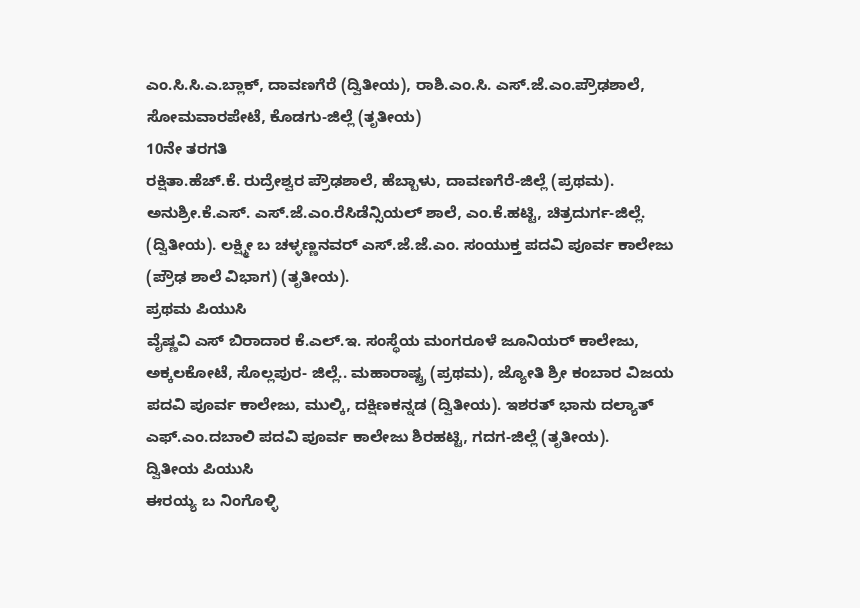ಎಂ.ಸಿ.ಸಿ.ಎ.ಬ್ಲಾಕ್, ದಾವಣಗೆರೆ (ದ್ವಿತೀಯ), ರಾಶಿ.ಎಂ.ಸಿ. ಎಸ್.ಜೆ.ಎಂ.ಪ್ರೌಢಶಾಲೆ, ಸೋಮವಾರಪೇಟೆ, ಕೊಡಗು-ಜಿಲ್ಲೆ (ತೃತೀಯ)
10ನೇ ತರಗತಿ
ರಕ್ಷಿತಾ.ಹೆಚ್.ಕೆ. ರುದ್ರೇಶ್ವರ ಪ್ರೌಢಶಾಲೆ, ಹೆಬ್ಬಾಳು, ದಾವಣಗೆರೆ-ಜಿಲ್ಲೆ (ಪ್ರಥಮ). ಅನುಶ್ರೀ.ಕೆ.ಎಸ್. ಎಸ್.ಜೆ.ಎಂ.ರೆಸಿಡೆನ್ಸಿಯಲ್ ಶಾಲೆ, ಎಂ.ಕೆ.ಹಟ್ಟಿ, ಚಿತ್ರದುರ್ಗ-ಜಿಲ್ಲೆ. (ದ್ವಿತೀಯ). ಲಕ್ಷ್ಮೀ ಬ ಚಳ್ಳಣ್ಣನವರ್ ಎಸ್.ಜೆ.ಜೆ.ಎಂ. ಸಂಯುಕ್ತ ಪದವಿ ಪೂರ್ವ ಕಾಲೇಜು (ಪ್ರೌಢ ಶಾಲೆ ವಿಭಾಗ) (ತೃತೀಯ).
ಪ್ರಥಮ ಪಿಯುಸಿ
ವೈಷ್ಣವಿ ಎಸ್ ಬಿರಾದಾರ ಕೆ.ಎಲ್.ಇ. ಸಂಸ್ಥೆಯ ಮಂಗರೂಳೆ ಜೂನಿಯರ್ ಕಾಲೇಜು, ಅಕ್ಕಲಕೋಟೆ, ಸೊಲ್ಲಪುರ- ಜಿಲ್ಲೆ.. ಮಹಾರಾಷ್ಟ್ರ (ಪ್ರಥಮ), ಜ್ಯೋತಿ ಶ್ರೀ ಕಂಬಾರ ವಿಜಯ ಪದವಿ ಪೂರ್ವ ಕಾಲೇಜು, ಮುಲ್ಕಿ, ದಕ್ಷಿಣಕನ್ನಡ (ದ್ವಿತೀಯ). ಇಶರತ್ ಭಾನು ದಲ್ಯಾತ್ ಎಫ್.ಎಂ.ದಬಾಲಿ ಪದವಿ ಪೂರ್ವ ಕಾಲೇಜು ಶಿರಹಟ್ಟಿ, ಗದಗ-ಜಿಲ್ಲೆ (ತೃತೀಯ).
ದ್ವಿತೀಯ ಪಿಯುಸಿ
ಈರಯ್ಯ ಬ ನಿಂಗೊಳ್ಳಿ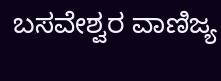ಬಸವೇಶ್ವರ ವಾಣಿಜ್ಯ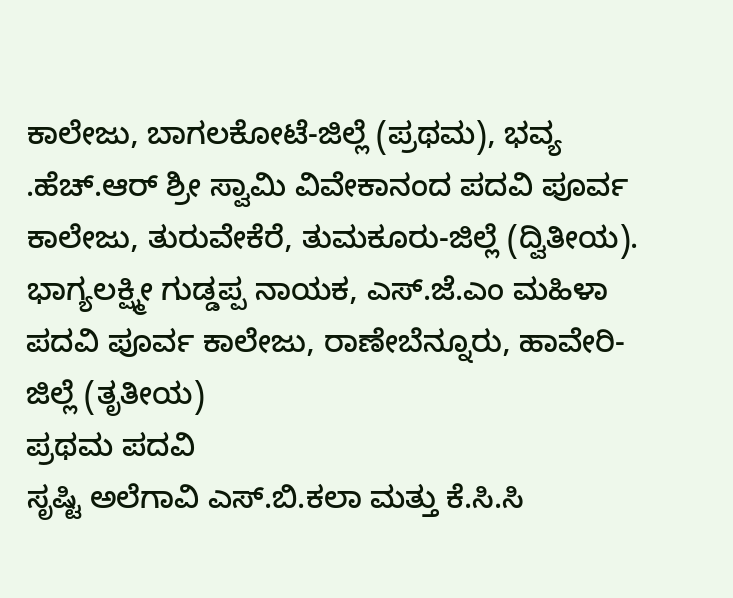ಕಾಲೇಜು, ಬಾಗಲಕೋಟೆ-ಜಿಲ್ಲೆ (ಪ್ರಥಮ), ಭವ್ಯ .ಹೆಚ್.ಆರ್ ಶ್ರೀ ಸ್ವಾಮಿ ವಿವೇಕಾನಂದ ಪದವಿ ಪೂರ್ವ ಕಾಲೇಜು, ತುರುವೇಕೆರೆ, ತುಮಕೂರು-ಜಿಲ್ಲೆ (ದ್ವಿತೀಯ). ಭಾಗ್ಯಲಕ್ಷ್ಮೀ ಗುಡ್ಡಪ್ಪ ನಾಯಕ, ಎಸ್.ಜೆ.ಎಂ ಮಹಿಳಾ ಪದವಿ ಪೂರ್ವ ಕಾಲೇಜು, ರಾಣೇಬೆನ್ನೂರು, ಹಾವೇರಿ-ಜಿಲ್ಲೆ (ತೃತೀಯ)
ಪ್ರಥಮ ಪದವಿ
ಸೃಷ್ಟಿ ಅಲೆಗಾವಿ ಎಸ್.ಬಿ.ಕಲಾ ಮತ್ತು ಕೆ.ಸಿ.ಸಿ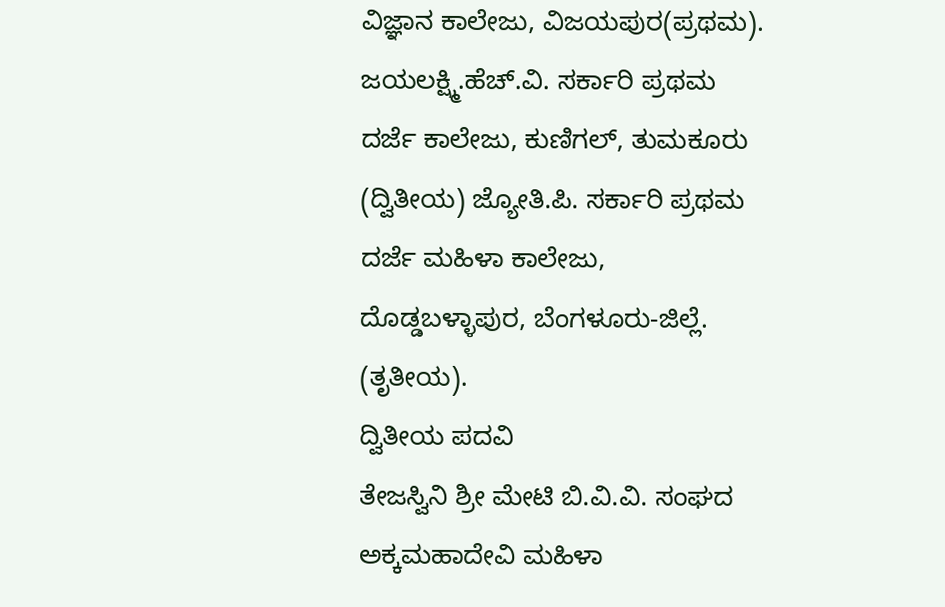ವಿಜ್ಞಾನ ಕಾಲೇಜು, ವಿಜಯಪುರ(ಪ್ರಥಮ). ಜಯಲಕ್ಷ್ಮಿ.ಹೆಚ್.ವಿ. ಸರ್ಕಾರಿ ಪ್ರಥಮ ದರ್ಜೆ ಕಾಲೇಜು, ಕುಣಿಗಲ್, ತುಮಕೂರು (ದ್ವಿತೀಯ) ಜ್ಯೋತಿ.ಪಿ. ಸರ್ಕಾರಿ ಪ್ರಥಮ ದರ್ಜೆ ಮಹಿಳಾ ಕಾಲೇಜು, ದೊಡ್ಡಬಳ್ಳಾಪುರ, ಬೆಂಗಳೂರು-ಜಿಲ್ಲೆ. (ತೃತೀಯ).
ದ್ವಿತೀಯ ಪದವಿ
ತೇಜಸ್ವಿನಿ ಶ್ರೀ ಮೇಟಿ ಬಿ.ವಿ.ವಿ. ಸಂಘದ ಅಕ್ಕಮಹಾದೇವಿ ಮಹಿಳಾ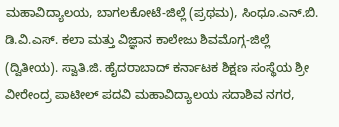ಮಹಾವಿದ್ಯಾಲಯ, ಬಾಗಲಕೋಟೆ-ಜಿಲ್ಲೆ (ಪ್ರಥಮ), ಸಿಂಧೂ.ಎನ್.ಬಿ. ಡಿ.ವಿ.ಎಸ್. ಕಲಾ ಮತ್ತು ವಿಜ್ಞಾನ ಕಾಲೇಜು ಶಿವಮೊಗ್ಗ-ಜಿಲ್ಲೆ (ದ್ವಿತೀಯ). ಸ್ವಾತಿ.ಜಿ. ಹೈದರಾಬಾದ್ ಕರ್ನಾಟಕ ಶಿಕ್ಷಣ ಸಂಸ್ಥೆಯ ಶ್ರೀ ವೀರೇಂದ್ರ ಪಾಟೀಲ್ ಪದವಿ ಮಹಾವಿದ್ಯಾಲಯ ಸದಾಶಿವ ನಗರ,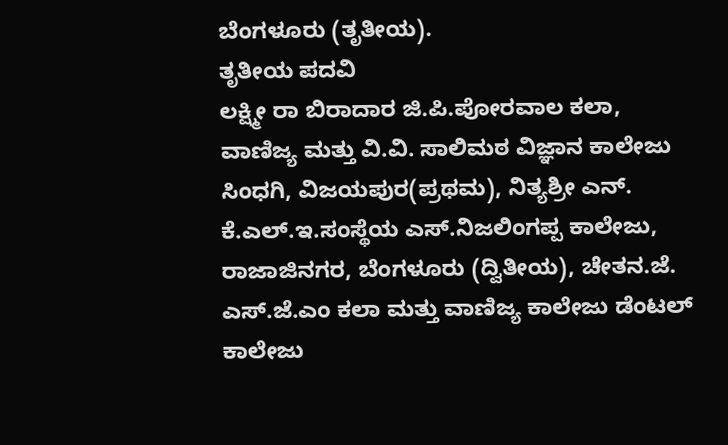ಬೆಂಗಳೂರು (ತೃತೀಯ).
ತೃತೀಯ ಪದವಿ
ಲಕ್ಷ್ಮೀ ರಾ ಬಿರಾದಾರ ಜಿ.ಪಿ.ಪೋರವಾಲ ಕಲಾ, ವಾಣಿಜ್ಯ ಮತ್ತು ವಿ.ವಿ. ಸಾಲಿಮಠ ವಿಜ್ಞಾನ ಕಾಲೇಜು ಸಿಂಧಗಿ, ವಿಜಯಪುರ(ಪ್ರಥಮ), ನಿತ್ಯಶ್ರೀ ಎನ್. ಕೆ.ಎಲ್.ಇ.ಸಂಸ್ಥೆಯ ಎಸ್.ನಿಜಲಿಂಗಪ್ಪ ಕಾಲೇಜು, ರಾಜಾಜಿನಗರ, ಬೆಂಗಳೂರು (ದ್ವಿತೀಯ), ಚೇತನ.ಜೆ. ಎಸ್.ಜೆ.ಎಂ ಕಲಾ ಮತ್ತು ವಾಣಿಜ್ಯ ಕಾಲೇಜು ಡೆಂಟಲ್ ಕಾಲೇಜು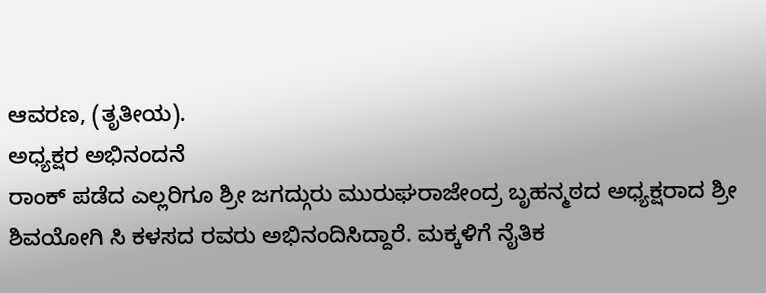ಆವರಣ, (ತೃತೀಯ).
ಅಧ್ಯಕ್ಷರ ಅಭಿನಂದನೆ
ರಾಂಕ್ ಪಡೆದ ಎಲ್ಲರಿಗೂ ಶ್ರೀ ಜಗದ್ಗುರು ಮುರುಘರಾಜೇಂದ್ರ ಬೃಹನ್ಮಠದ ಅಧ್ಯಕ್ಷರಾದ ಶ್ರೀ ಶಿವಯೋಗಿ ಸಿ ಕಳಸದ ರವರು ಅಭಿನಂದಿಸಿದ್ದಾರೆ. ಮಕ್ಕಳಿಗೆ ನೈತಿಕ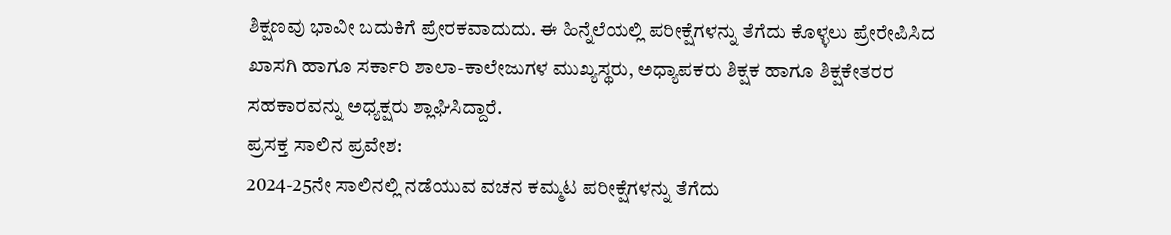ಶಿಕ್ಷಣವು ಭಾವೀ ಬದುಕಿಗೆ ಪ್ರೇರಕವಾದುದು. ಈ ಹಿನ್ನೆಲೆಯಲ್ಲಿ ಪರೀಕ್ಷೆಗಳನ್ನು ತೆಗೆದು ಕೊಳ್ಳಲು ಪ್ರೇರೇಪಿಸಿದ ಖಾಸಗಿ ಹಾಗೂ ಸರ್ಕಾರಿ ಶಾಲಾ-ಕಾಲೇಜುಗಳ ಮುಖ್ಯಸ್ಥರು, ಅಧ್ಯಾಪಕರು ಶಿಕ್ಷಕ ಹಾಗೂ ಶಿಕ್ಷಕೇತರರ ಸಹಕಾರವನ್ನು ಅಧ್ಯಕ್ಷರು ಶ್ಲಾಘಿಸಿದ್ದಾರೆ.
ಪ್ರಸಕ್ತ ಸಾಲಿನ ಪ್ರವೇಶ:
2024-25ನೇ ಸಾಲಿನಲ್ಲಿ ನಡೆಯುವ ವಚನ ಕಮ್ಮಟ ಪರೀಕ್ಷೆಗಳನ್ನು ತೆಗೆದು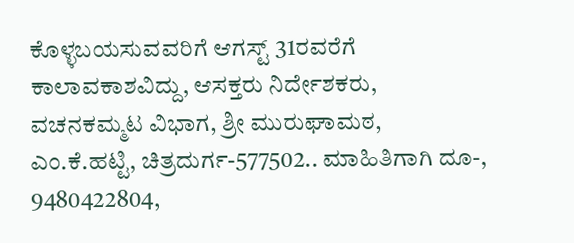ಕೊಳ್ಳಬಯಸುವವರಿಗೆ ಆಗಸ್ಟ್ 31ರವರೆಗೆ ಕಾಲಾವಕಾಶವಿದ್ದು, ಆಸಕ್ತರು ನಿರ್ದೇಶಕರು, ವಚನಕಮ್ಮಟ ವಿಭಾಗ, ಶ್ರೀ ಮುರುಘಾಮಠ, ಎಂ.ಕೆ.ಹಟ್ಟಿ, ಚಿತ್ರದುರ್ಗ-577502.. ಮಾಹಿತಿಗಾಗಿ ದೂ-, 9480422804,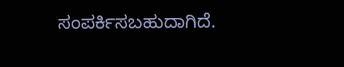ಸಂಪರ್ಕಿಸಬಹುದಾಗಿದೆ.